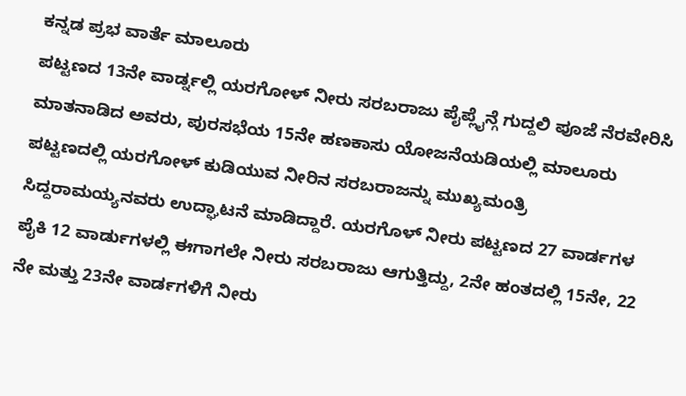ಕನ್ನಡ ಪ್ರಭ ವಾರ್ತೆ ಮಾಲೂರು
ಪಟ್ಟಣದ 13ನೇ ವಾರ್ಡ್ನಲ್ಲಿ ಯರಗೋಳ್ ನೀರು ಸರಬರಾಜು ಪೈಪ್ಲೈನ್ಗೆ ಗುದ್ದಲಿ ಪೂಜೆ ನೆರವೇರಿಸಿ ಮಾತನಾಡಿದ ಅವರು, ಪುರಸಭೆಯ 15ನೇ ಹಣಕಾಸು ಯೋಜನೆಯಡಿಯಲ್ಲಿ ಮಾಲೂರು ಪಟ್ಟಣದಲ್ಲಿ ಯರಗೋಳ್ ಕುಡಿಯುವ ನೀರಿನ ಸರಬರಾಜನ್ನು ಮುಖ್ಯಮಂತ್ರಿ ಸಿದ್ದರಾಮಯ್ಯನವರು ಉದ್ಘಾಟನೆ ಮಾಡಿದ್ದಾರೆ. ಯರಗೊಳ್ ನೀರು ಪಟ್ಟಣದ 27 ವಾರ್ಡಗಳ ಪೈಕಿ 12 ವಾರ್ಡುಗಳಲ್ಲಿ ಈಗಾಗಲೇ ನೀರು ಸರಬರಾಜು ಆಗುತ್ತಿದ್ದು, 2ನೇ ಹಂತದಲ್ಲಿ 15ನೇ, 22 ನೇ ಮತ್ತು 23ನೇ ವಾರ್ಡಗಳಿಗೆ ನೀರು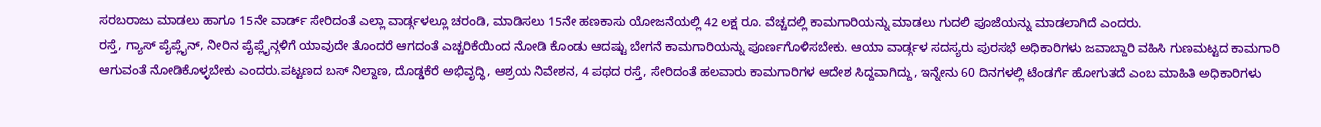ಸರಬರಾಜು ಮಾಡಲು ಹಾಗೂ 15ನೇ ವಾರ್ಡ್ ಸೇರಿದಂತೆ ಎಲ್ಲಾ ವಾರ್ಡ್ಗಳಲ್ಲೂ ಚರಂಡಿ, ಮಾಡಿಸಲು 15ನೇ ಹಣಕಾಸು ಯೋಜನೆಯಲ್ಲಿ 42 ಲಕ್ಷ ರೂ. ವೆಚ್ಚದಲ್ಲಿ ಕಾಮಗಾರಿಯನ್ನು ಮಾಡಲು ಗುದಲಿ ಪೂಜೆಯನ್ನು ಮಾಡಲಾಗಿದೆ ಎಂದರು.
ರಸ್ತೆ, ಗ್ಯಾಸ್ ಪೈಪ್ಲೈನ್, ನೀರಿನ ಪೈಪ್ಲೈನ್ಗಳಿಗೆ ಯಾವುದೇ ತೊಂದರೆ ಆಗದಂತೆ ಎಚ್ಚರಿಕೆಯಿಂದ ನೋಡಿ ಕೊಂಡು ಆದಷ್ಟು ಬೇಗನೆ ಕಾಮಗಾರಿಯನ್ನು ಪೂರ್ಣಗೊಳಿಸಬೇಕು. ಆಯಾ ವಾರ್ಡ್ಗಳ ಸದಸ್ಯರು ಪುರಸಭೆ ಅಧಿಕಾರಿಗಳು ಜವಾಬ್ದಾರಿ ವಹಿಸಿ ಗುಣಮಟ್ಟದ ಕಾಮಗಾರಿ ಆಗುವಂತೆ ನೋಡಿಕೊಳ್ಳಬೇಕು ಎಂದರು.ಪಟ್ಟಣದ ಬಸ್ ನಿಲ್ದಾಣ, ದೊಡ್ಡಕೆರೆ ಅಭಿವೃದ್ಧಿ, ಆಶ್ರಯ ನಿವೇಶನ, 4 ಪಥದ ರಸ್ತೆ, ಸೇರಿದಂತೆ ಹಲವಾರು ಕಾಮಗಾರಿಗಳ ಆದೇಶ ಸಿದ್ದವಾಗಿದ್ದು, ಇನ್ನೇನು 60 ದಿನಗಳಲ್ಲಿ ಟೆಂಡರ್ಗೆ ಹೋಗುತದೆ ಎಂಬ ಮಾಹಿತಿ ಅಧಿಕಾರಿಗಳು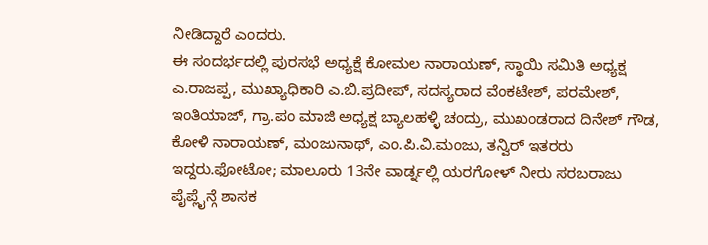ನೀಡಿದ್ದಾರೆ ಎಂದರು.
ಈ ಸಂದರ್ಭದಲ್ಲಿ ಪುರಸಭೆ ಅಧ್ಯಕ್ಷೆ ಕೋಮಲ ನಾರಾಯಣ್, ಸ್ಥಾಯಿ ಸಮಿತಿ ಅಧ್ಯಕ್ಷ ಎ.ರಾಜಪ್ಪ, ಮುಖ್ಯಾಧಿಕಾರಿ ಎ.ಬಿ.ಪ್ರದೀಪ್, ಸದಸ್ಯರಾದ ವೆಂಕಟೇಶ್, ಪರಮೇಶ್, ಇಂತಿಯಾಜ್, ಗ್ರಾ.ಪಂ ಮಾಜಿ ಅಧ್ಯಕ್ಷ ಬ್ಯಾಲಹಳ್ಳಿ ಚಂದ್ರು, ಮುಖಂಡರಾದ ದಿನೇಶ್ ಗೌಡ, ಕೋಳಿ ನಾರಾಯಣ್, ಮಂಜುನಾಥ್, ಎಂ.ಪಿ.ವಿ.ಮಂಜು, ತನ್ವಿರ್ ಇತರರು ಇದ್ದರು.ಫೋಟೋ; ಮಾಲೂರು 13ನೇ ವಾರ್ಡ್ನಲ್ಲಿ ಯರಗೋಳ್ ನೀರು ಸರಬರಾಜು ಪೈಪ್ಲೈನ್ಗೆ ಶಾಸಕ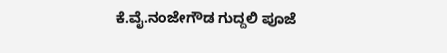ಕೆ.ವೈ.ನಂಜೇಗೌಡ ಗುದ್ದಲಿ ಪೂಜೆ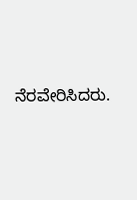ನೆರವೇರಿಸಿದರು.